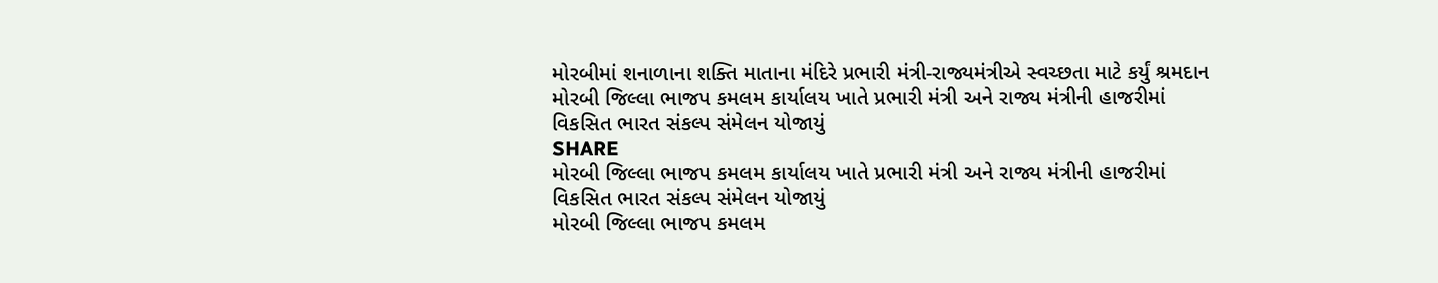મોરબીમાં શનાળાના શક્તિ માતાના મંદિરે પ્રભારી મંત્રી-રાજ્યમંત્રીએ સ્વચ્છતા માટે કર્યું શ્રમદાન
મોરબી જિલ્લા ભાજપ કમલમ કાર્યાલય ખાતે પ્રભારી મંત્રી અને રાજ્ય મંત્રીની હાજરીમાં વિકસિત ભારત સંકલ્પ સંમેલન યોજાયું
SHARE
મોરબી જિલ્લા ભાજપ કમલમ કાર્યાલય ખાતે પ્રભારી મંત્રી અને રાજ્ય મંત્રીની હાજરીમાં વિકસિત ભારત સંકલ્પ સંમેલન યોજાયું
મોરબી જિલ્લા ભાજપ કમલમ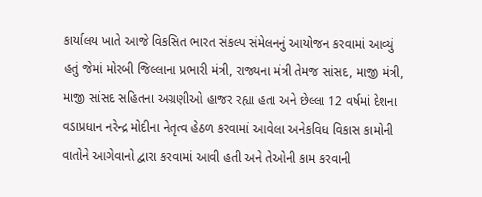કાર્યાલય ખાતે આજે વિકસિત ભારત સંકલ્પ સંમેલનનું આયોજન કરવામાં આવ્યું હતું જેમાં મોરબી જિલ્લાના પ્રભારી મંત્રી, રાજ્યના મંત્રી તેમજ સાંસદ, માજી મંત્રી, માજી સાંસદ સહિતના અગ્રણીઓ હાજર રહ્યા હતા અને છેલ્લા 12 વર્ષમાં દેશના વડાપ્રધાન નરેન્દ્ર મોદીના નેતૃત્વ હેઠળ કરવામાં આવેલા અનેકવિધ વિકાસ કામોની વાતોને આગેવાનો દ્વારા કરવામાં આવી હતી અને તેઓની કામ કરવાની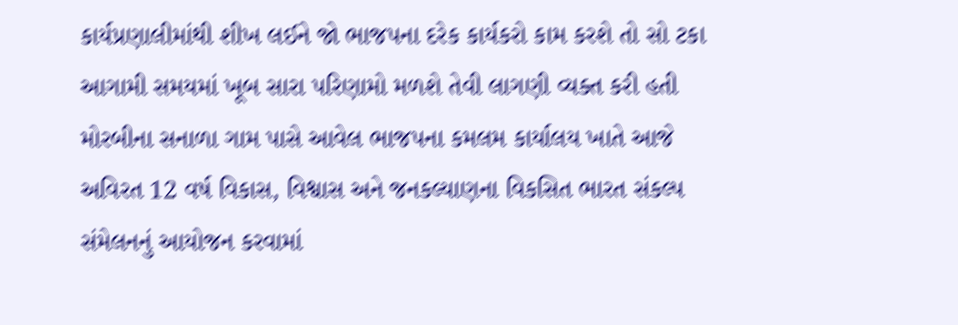કાર્યપ્રણાલીમાંથી શીખ લઈને જો ભાજપના દરેક કાર્યકરો કામ કરશે તો સો ટકા આગામી સમયમાં ખૂબ સારા પરિણામો મળશે તેવી લાગણી વ્યક્ત કરી હતી
મોરબીના સનાળા ગામ પાસે આવેલ ભાજપના કમલમ કાર્યાલય ખાતે આજે અવિરત 12 વર્ષ વિકાસ, વિશ્વાસ અને જનકલ્યાણના વિકસિત ભારત સંકલ્પ સંમેલનનું આયોજન કરવામાં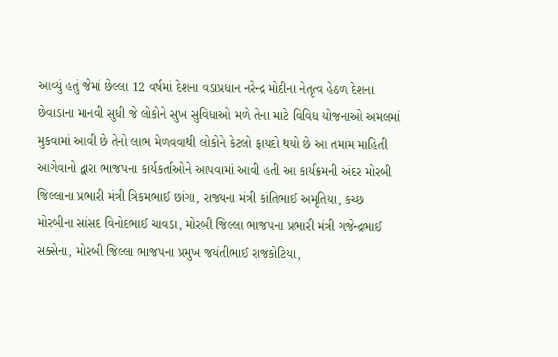આવ્યું હતું જેમાં છેલ્લા 12 વર્ષમાં દેશના વડાપ્રધાન નરેન્દ્ર મોદીના નેતૃત્વ હેઠળ દેશના છેવાડાના માનવી સુધી જે લોકોને સુખ સુવિધાઓ મળે તેના માટે વિવિધ યોજનાઓ અમલમાં મુકવામાં આવી છે તેનો લાભ મેળવવાથી લોકોને કેટલો ફાયદો થયો છે આ તમામ માહિતી આગેવાનો દ્વારા ભાજપના કાર્યકર્તાઓને આપવામાં આવી હતી આ કાર્યક્રમની અંદર મોરબી જિલ્લાના પ્રભારી મંત્રી ત્રિકમભાઈ છાંગા, રાજ્યના મંત્રી કાંતિભાઈ અમૃતિયા, કચ્છ મોરબીના સાંસદ વિનોદભાઈ ચાવડા, મોરબી જિલ્લા ભાજપના પ્રભારી મંત્રી ગજેન્દ્રભાઈ સક્સેના, મોરબી જિલ્લા ભાજપના પ્રમુખ જયંતીભાઈ રાજકોટિયા,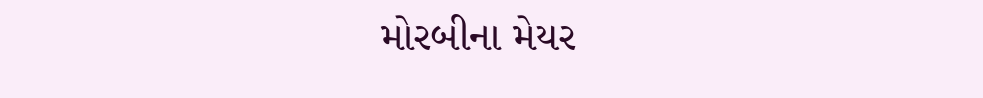મોરબીના મેયર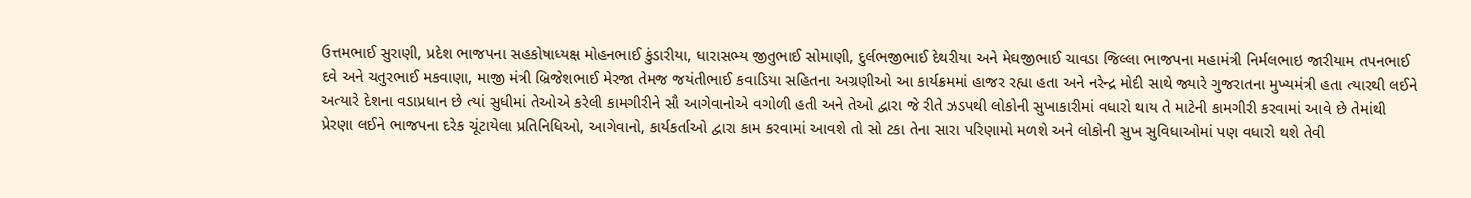ઉત્તમભાઈ સુરાણી, પ્રદેશ ભાજપના સહકોષાધ્યક્ષ મોહનભાઈ કુંડારીયા, ધારાસભ્ય જીતુભાઈ સોમાણી, દુર્લભજીભાઈ દેથરીયા અને મેઘજીભાઈ ચાવડા જિલ્લા ભાજપના મહામંત્રી નિર્મલભાઇ જારીયામ તપનભાઈ દવે અને ચતુરભાઈ મકવાણા, માજી મંત્રી બ્રિજેશભાઈ મેરજા તેમજ જયંતીભાઈ કવાડિયા સહિતના અગ્રણીઓ આ કાર્યક્રમમાં હાજર રહ્યા હતા અને નરેન્દ્ર મોદી સાથે જ્યારે ગુજરાતના મુખ્યમંત્રી હતા ત્યારથી લઈને અત્યારે દેશના વડાપ્રધાન છે ત્યાં સુધીમાં તેઓએ કરેલી કામગીરીને સૌ આગેવાનોએ વગોળી હતી અને તેઓ દ્વારા જે રીતે ઝડપથી લોકોની સુખાકારીમાં વધારો થાય તે માટેની કામગીરી કરવામાં આવે છે તેમાંથી પ્રેરણા લઈને ભાજપના દરેક ચૂંટાયેલા પ્રતિનિધિઓ, આગેવાનો, કાર્યકર્તાઓ દ્વારા કામ કરવામાં આવશે તો સો ટકા તેના સારા પરિણામો મળશે અને લોકોની સુખ સુવિધાઓમાં પણ વધારો થશે તેવી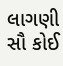લાગણી સૌ કોઈ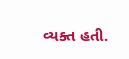વ્યક્ત હતી.